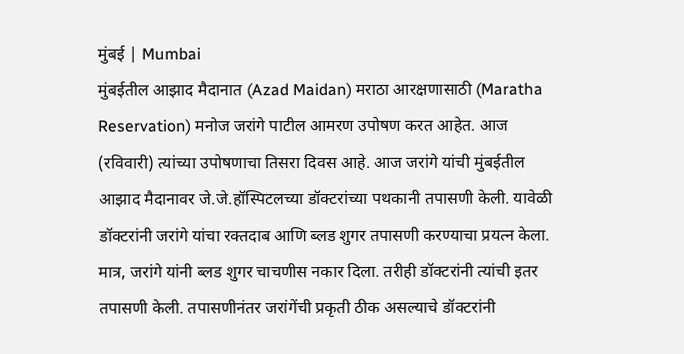मुंबई | Mumbai
मुंबईतील आझाद मैदानात (Azad Maidan) मराठा आरक्षणासाठी (Maratha Reservation) मनोज जरांगे पाटील आमरण उपोषण करत आहेत. आज (रविवारी) त्यांच्या उपोषणाचा तिसरा दिवस आहे. आज जरांगे यांची मुंबईतील आझाद मैदानावर जे.जे.हॉस्पिटलच्या डॉक्टरांच्या पथकानी तपासणी केली. यावेळी डॉक्टरांनी जरांगे यांचा रक्तदाब आणि ब्लड शुगर तपासणी करण्याचा प्रयत्न केला. मात्र, जरांगे यांनी ब्लड शुगर चाचणीस नकार दिला. तरीही डॉक्टरांनी त्यांची इतर तपासणी केली. तपासणीनंतर जरांगेंची प्रकृती ठीक असल्याचे डॉक्टरांनी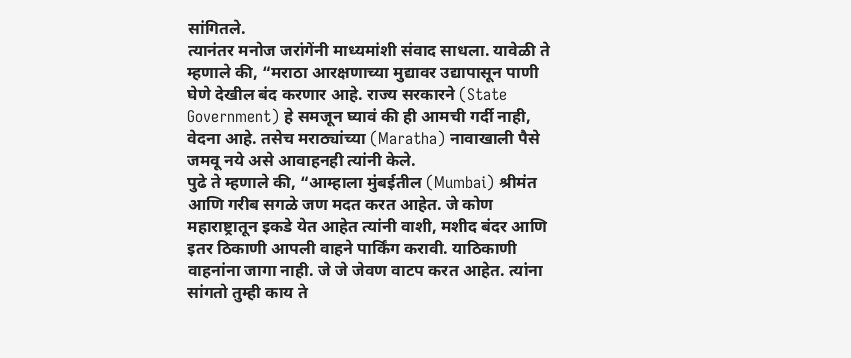सांगितले.
त्यानंतर मनोज जरांगेंनी माध्यमांशी संवाद साधला. यावेळी ते म्हणाले की, “मराठा आरक्षणाच्या मुद्यावर उद्यापासून पाणी घेणे देखील बंद करणार आहे. राज्य सरकारने (State Government) हे समजून घ्यावं की ही आमची गर्दी नाही, वेदना आहे. तसेच मराठ्यांच्या (Maratha) नावाखाली पैसे जमवू नये असे आवाहनही त्यांनी केले.
पुढे ते म्हणाले की, “आम्हाला मुंबईतील (Mumbai) श्रीमंत आणि गरीब सगळे जण मदत करत आहेत. जे कोण महाराष्ट्रातून इकडे येत आहेत त्यांनी वाशी, मशीद बंदर आणि इतर ठिकाणी आपली वाहने पार्किंग करावी. याठिकाणी वाहनांना जागा नाही. जे जे जेवण वाटप करत आहेत. त्यांना सांगतो तुम्ही काय ते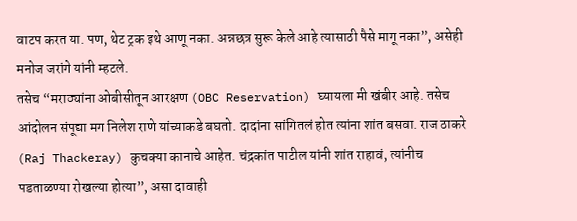वाटप करत या. पण, थेट ट्रक इथे आणू नका. अन्नछत्र सुरू केले आहे त्यासाठी पैसे मागू नका”, असेही मनोज जरांगे यांनी म्हटले.
तसेच “मराठ्यांना ओबीसीतून आरक्षण (OBC Reservation) घ्यायला मी खंबीर आहे. तसेच आंदोलन संपूद्या मग निलेश राणे यांच्याकडे बघतो. दादांना सांगितलं होत त्यांना शांत बसवा. राज ठाकरे (Raj Thackeray) कुचक्या कानाचे आहेत. चंद्रकांत पाटील यांनी शांत राहावं, त्यांनीच पडताळण्या रोखल्या होत्या”, असा दावाही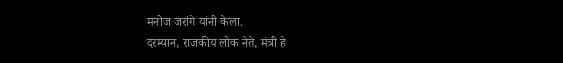मनोज जरांगे यांनी केला.
दरम्यान, राजकीय लोक नेते, मंत्री हे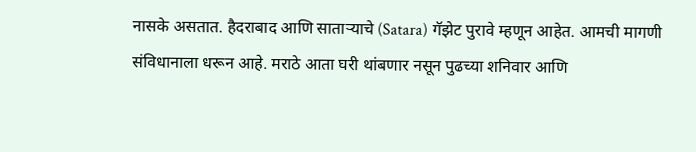नासके असतात. हैदराबाद आणि साताऱ्याचे (Satara) गॅझेट पुरावे म्हणून आहेत. आमची मागणी संविधानाला धरून आहे. मराठे आता घरी थांबणार नसून पुढच्या शनिवार आणि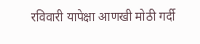रविवारी यापेक्षा आणखी मोठी गर्दी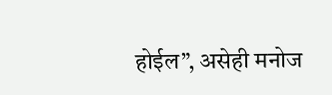होईल”, असेही मनोज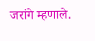जरांगे म्हणाले.